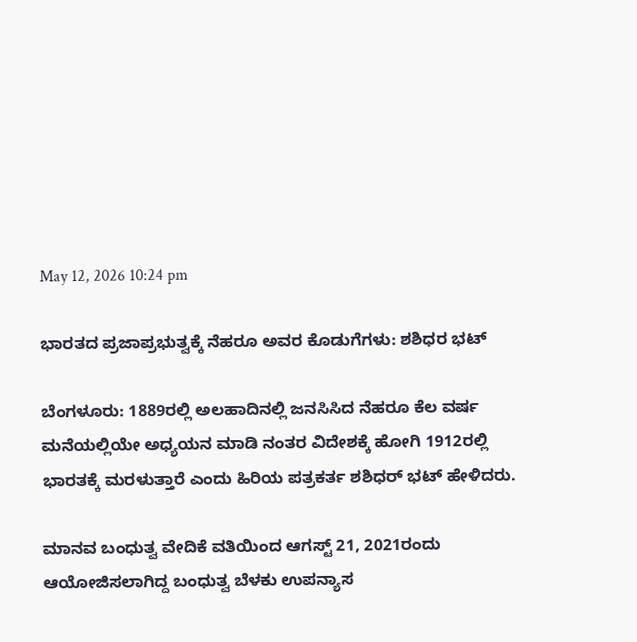May 12, 2026 10:24 pm

ಭಾರತದ ಪ್ರಜಾಪ್ರಭುತ್ವಕ್ಕೆ ನೆಹರೂ ಅವರ ಕೊಡುಗೆಗಳು: ಶಶಿಧರ ಭಟ್

ಬೆಂಗಳೂರು: 1889ರಲ್ಲಿ ಅಲಹಾದಿನಲ್ಲಿ ಜನಸಿಸಿದ ನೆಹರೂ ಕೆಲ ವರ್ಷ ಮನೆಯಲ್ಲಿಯೇ ಅಧ್ಯಯನ ಮಾಡಿ ನಂತರ ವಿದೇಶಕ್ಕೆ ಹೋಗಿ 1912ರಲ್ಲಿ ಭಾರತಕ್ಕೆ ಮರಳುತ್ತಾರೆ ಎಂದು ಹಿರಿಯ ಪತ್ರಕರ್ತ ಶಶಿಧರ್ ಭಟ್ ಹೇಳಿದರು.

ಮಾನವ ಬಂಧುತ್ವ ವೇದಿಕೆ ವತಿಯಿಂದ ಆಗಸ್ಟ್ 21, 2021ರಂದು ಆಯೋಜಿಸಲಾಗಿದ್ದ ಬಂಧುತ್ವ ಬೆಳಕು ಉಪನ್ಯಾಸ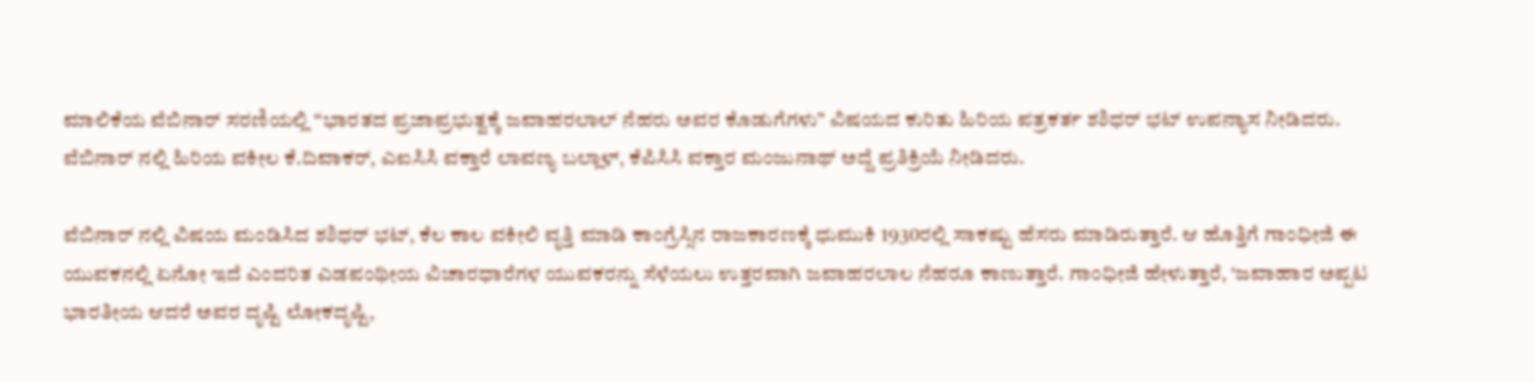ಮಾಲಿಕೆಯ ವೆಬಿನಾರ್ ಸರಣಿಯಲ್ಲಿ “ಭಾರತದ ಪ್ರಜಾಪ್ರಭುತ್ವಕ್ಕೆ ಜವಾಹರಲಾಲ್ ನೆಹರು ಅವರ ಕೊಡುಗೆಗಳು” ವಿಷಯದ ಕುರಿತು ಹಿರಿಯ ಪತ್ರಕರ್ತ ಶಶಿಧರ್ ಭಟ್ ಉಪನ್ಯಾಸ ನೀಡಿದರು. ವೆಬಿನಾರ್ ನಲ್ಲಿ ಹಿರಿಯ ವಕೀಲ ಕೆ.ದಿವಾಕರ್, ಎಐಸಿಸಿ ವಕ್ತಾರೆ ಲಾವಣ್ಯ ಬಲ್ಲಾಳ್, ಕೆಪಿಸಿಸಿ ವಕ್ತಾರ ಮಂಜುನಾಥ್ ಅದ್ದೆ ಪ್ರತಿಕ್ರಿಯೆ ನೀಡಿದರು.

ವೆಬಿನಾರ್ ನಲ್ಲಿ ವಿಷಯ ಮಂಡಿಸಿದ ಶಶಿಧರ್ ಭಟ್, ಕೆಲ ಕಾಲ ವಕೀಲಿ ವೃತ್ತಿ ಮಾಡಿ ಕಾಂಗ್ರೆಸ್ಸಿನ ರಾಜಕಾರಣಕ್ಕೆ ಧುಮುಕಿ 1930ರಲ್ಲಿ ಸಾಕಷ್ಟು ಹೆಸರು ಮಾಡಿರುತ್ತಾರೆ. ಆ ಹೊತ್ತಿಗೆ ಗಾಂಧೀಜಿ ಈ ಯುವಕನಲ್ಲಿ ಏನೋ ಇದೆ ಎಂದರಿತ ಎಡಪಂಥೀಯ ವಿಚಾರಧಾರೆಗಳ ಯುವಕರನ್ನು ಸೆಳೆಯಲು ಉತ್ತರವಾಗಿ ಜವಾಹರಲಾಲ ನೆಹರೂ ಕಾಣುತ್ತಾರೆ. ಗಾಂಧೀಜಿ ಹೇಳುತ್ತಾರೆ, ‘ಜವಾಹಾರ ಅಪ್ಪಟ ಭಾರತೀಯ ಆದರೆ ಅವರ ದೃಷ್ಟಿ ಲೋಕದೃಷ್ಟಿ,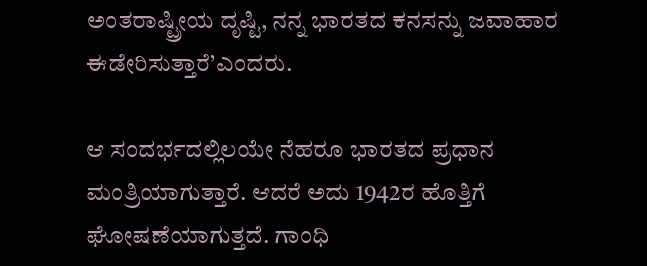ಅಂತರಾಷ್ಟ್ರೀಯ ದೃಷ್ಟಿ, ನನ್ನ ಭಾರತದ ಕನಸನ್ನು ಜವಾಹಾರ ಈಡೇರಿಸುತ್ತಾರೆ’ಎಂದರು.

ಆ ಸಂದರ್ಭದಲ್ಲಿಲಯೇ ನೆಹರೂ ಭಾರತದ ಪ್ರಧಾನ ಮಂತ್ರಿಯಾಗುತ್ತಾರೆ. ಆದರೆ ಅದು 1942ರ ಹೊತ್ತಿಗೆ ಘೋಷಣೆಯಾಗುತ್ತದೆ. ಗಾಂಧಿ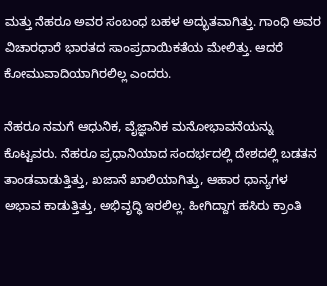ಮತ್ತು ನೆಹರೂ ಅವರ ಸಂಬಂಧ ಬಹಳ ಅದ್ಭುತವಾಗಿತ್ತು. ಗಾಂಧಿ ಅವರ ವಿಚಾರಧಾರೆ ಭಾರತದ ಸಾಂಪ್ರದಾಯಿಕತೆಯ ಮೇಲಿತ್ತು. ಆದರೆ ಕೋಮುವಾದಿಯಾಗಿರಲಿಲ್ಲ ಎಂದರು.

ನೆಹರೂ ನಮಗೆ ಆಧುನಿಕ, ವೈಜ್ಞಾನಿಕ ಮನೋಭಾವನೆಯನ್ನು ಕೊಟ್ಟವರು. ನೆಹರೂ ಪ್ರಧಾನಿಯಾದ ಸಂದರ್ಭದಲ್ಲಿ ದೇಶದಲ್ಲಿ ಬಡತನ ತಾಂಡವಾಡುತ್ತಿತ್ತು, ಖಜಾನೆ ಖಾಲಿಯಾಗಿತ್ತು, ಆಹಾರ ಧಾನ್ಯಗಳ ಅಭಾವ ಕಾಡುತ್ತಿತ್ತು, ಅಭಿವೃದ್ಧಿ ಇರಲಿಲ್ಲ. ಹೀಗಿದ್ದಾಗ ಹಸಿರು ಕ್ರಾಂತಿ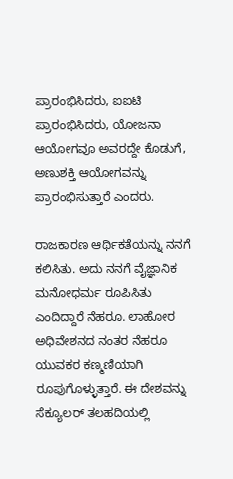ಪ್ರಾರಂಭಿಸಿದರು, ಐಐಟಿ ಪ್ರಾರಂಭಿಸಿದರು, ಯೋಜನಾ ಆಯೋಗವೂ ಅವರದ್ದೇ ಕೊಡುಗೆ, ಅಣುಶಕ್ತಿ ಆಯೋಗವನ್ನು ಪ್ರಾರಂಭಿಸುತ್ತಾರೆ ಎಂದರು.

ರಾಜಕಾರಣ ಆರ್ಥಿಕತೆಯನ್ನು ನನಗೆ ಕಲಿಸಿತು. ಅದು ನನಗೆ ವೈಜ್ಞಾನಿಕ ಮನೋಧರ್ಮ ರೂಪಿಸಿತು ಎಂದಿದ್ದಾರೆ ನೆಹರೂ. ಲಾಹೋರ ಅಧಿವೇಶನದ ನಂತರ ನೆಹರೂ ಯುವಕರ ಕಣ್ಮಣಿಯಾಗಿ ರೂಪುಗೊಳ್ಳುತ್ತಾರೆ. ಈ ದೇಶವನ್ನು ಸೆಕ್ಯೂಲರ್ ತಲಹದಿಯಲ್ಲಿ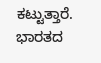ಕಟ್ಟುತ್ತಾರೆ. ಭಾರತದ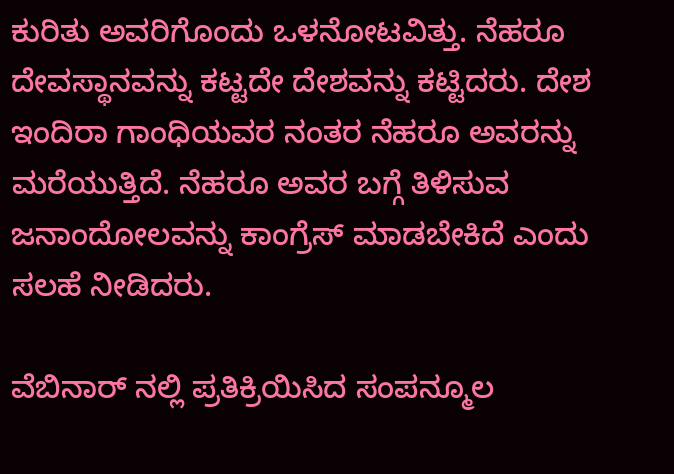ಕುರಿತು ಅವರಿಗೊಂದು ಒಳನೋಟವಿತ್ತು. ನೆಹರೂ ದೇವಸ್ಥಾನವನ್ನು ಕಟ್ಟದೇ ದೇಶವನ್ನು ಕಟ್ಟಿದರು. ದೇಶ ಇಂದಿರಾ ಗಾಂಧಿಯವರ ನಂತರ ನೆಹರೂ ಅವರನ್ನು ಮರೆಯುತ್ತಿದೆ. ನೆಹರೂ ಅವರ ಬಗ್ಗೆ ತಿಳಿಸುವ ಜನಾಂದೋಲವನ್ನು ಕಾಂಗ್ರೆಸ್ ಮಾಡಬೇಕಿದೆ ಎಂದು ಸಲಹೆ ನೀಡಿದರು.

ವೆಬಿನಾರ್ ನಲ್ಲಿ ಪ್ರತಿಕ್ರಿಯಿಸಿದ ಸಂಪನ್ಮೂಲ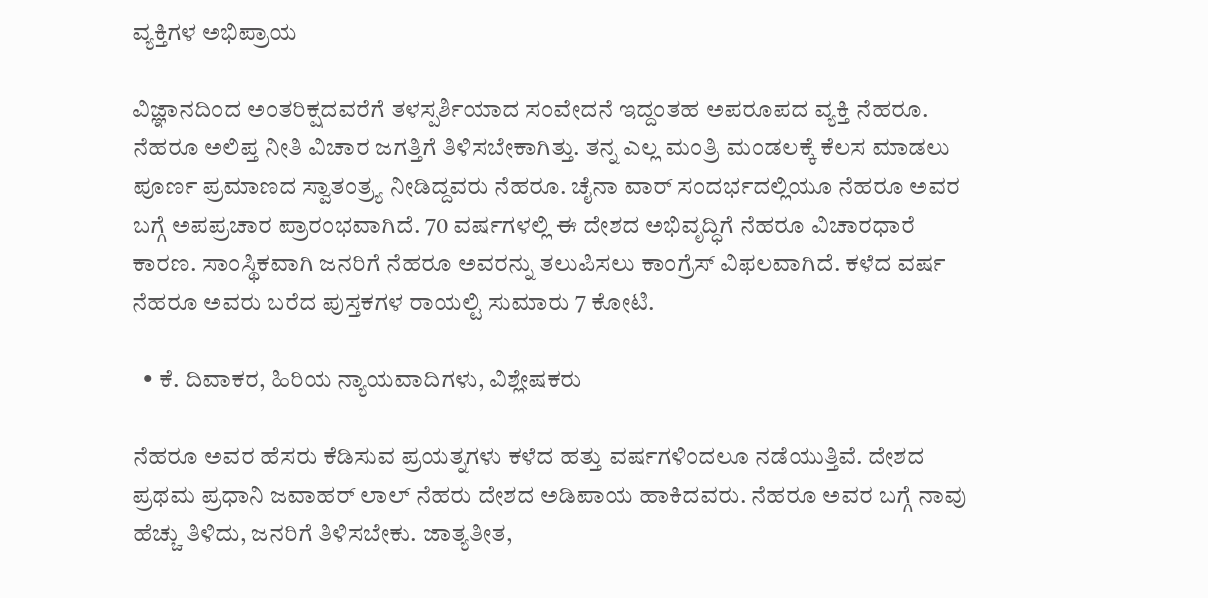ವ್ಯಕ್ತಿಗಳ ಅಭಿಪ್ರಾಯ

ವಿಜ್ಞಾನದಿಂದ ಅಂತರಿಕ್ಷದವರೆಗೆ ತಳಸ್ಪರ್ಶಿಯಾದ ಸಂವೇದನೆ ಇದ್ದಂತಹ ಅಪರೂಪದ ವ್ಯಕ್ತಿ ನೆಹರೂ. ನೆಹರೂ ಅಲಿಪ್ತ ನೀತಿ ವಿಚಾರ ಜಗತ್ತಿಗೆ ತಿಳಿಸಬೇಕಾಗಿತ್ತು. ತನ್ನ ಎಲ್ಲ ಮಂತ್ರಿ ಮಂಡಲಕ್ಕೆ ಕೆಲಸ ಮಾಡಲು ಪೂರ್ಣ ಪ್ರಮಾಣದ ಸ್ವಾತಂತ್ರ್ಯ ನೀಡಿದ್ದವರು ನೆಹರೂ. ಚೈನಾ ವಾರ್ ಸಂದರ್ಭದಲ್ಲಿಯೂ ನೆಹರೂ ಅವರ ಬಗ್ಗೆ ಅಪಪ್ರಚಾರ ಪ್ರಾರಂಭವಾಗಿದೆ. 70 ವರ್ಷಗಳಲ್ಲಿ ಈ ದೇಶದ ಅಭಿವೃದ್ಧಿಗೆ ನೆಹರೂ ವಿಚಾರಧಾರೆ ಕಾರಣ. ಸಾಂಸ್ಥಿಕವಾಗಿ ಜನರಿಗೆ ನೆಹರೂ ಅವರನ್ನು ತಲುಪಿಸಲು ಕಾಂಗ್ರೆಸ್ ವಿಫಲವಾಗಿದೆ. ಕಳೆದ ವರ್ಷ ನೆಹರೂ ಅವರು ಬರೆದ ಪುಸ್ತಕಗಳ ರಾಯಲ್ಟಿ ಸುಮಾರು 7 ಕೋಟಿ.

  • ಕೆ. ದಿವಾಕರ, ಹಿರಿಯ ನ್ಯಾಯವಾದಿಗಳು, ವಿಶ್ಲೇಷಕರು

ನೆಹರೂ ಅವರ ಹೆಸರು ಕೆಡಿಸುವ ಪ್ರಯತ್ನಗಳು ಕಳೆದ ಹತ್ತು ವರ್ಷಗಳಿಂದಲೂ ನಡೆಯುತ್ತಿವೆ. ದೇಶದ ಪ್ರಥಮ ಪ್ರಧಾನಿ ಜವಾಹರ್ ಲಾಲ್ ನೆಹರು ದೇಶದ ಅಡಿಪಾಯ ಹಾಕಿದವರು. ನೆಹರೂ ಅವರ ಬಗ್ಗೆ ನಾವು ಹೆಚ್ಚು ತಿಳಿದು, ಜನರಿಗೆ ತಿಳಿಸಬೇಕು. ಜಾತ್ಯತೀತ,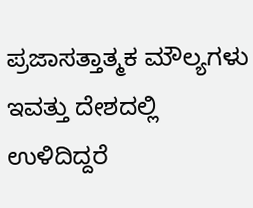ಪ್ರಜಾಸತ್ತಾತ್ಮಕ ಮೌಲ್ಯಗಳು ಇವತ್ತು ದೇಶದಲ್ಲಿ ಉಳಿದಿದ್ದರೆ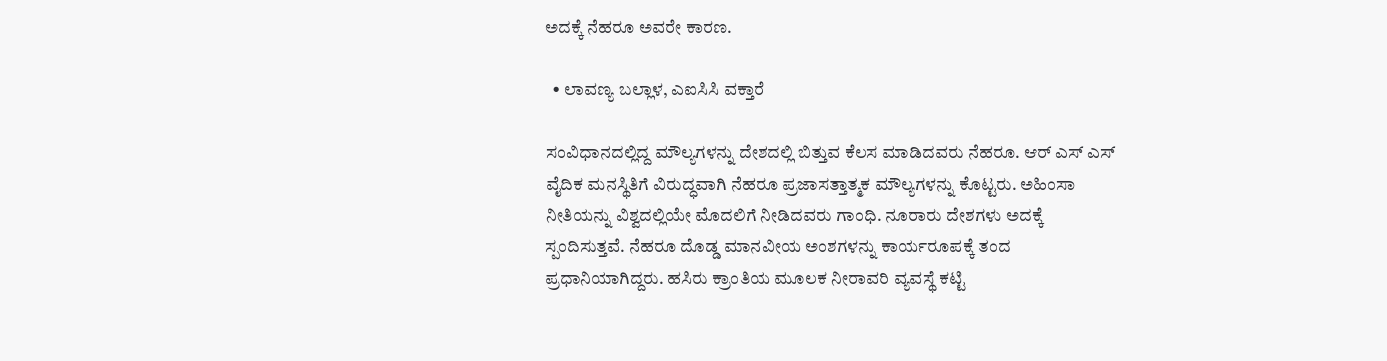ಅದಕ್ಕೆ ನೆಹರೂ ಅವರೇ ಕಾರಣ.

  • ಲಾವಣ್ಯ ಬಲ್ಲಾಳ, ಎಐಸಿಸಿ ವಕ್ತಾರೆ

ಸಂವಿಧಾನದಲ್ಲಿದ್ದ ಮೌಲ್ಯಗಳನ್ನು ದೇಶದಲ್ಲಿ ಬಿತ್ತುವ ಕೆಲಸ ಮಾಡಿದವರು ನೆಹರೂ. ಆರ್ ಎಸ್ ಎಸ್ ವೈದಿಕ ಮನಸ್ಥಿತಿಗೆ ವಿರುದ್ಧವಾಗಿ ನೆಹರೂ ಪ್ರಜಾಸತ್ತಾತ್ಮಕ ಮೌಲ್ಯಗಳನ್ನು ಕೊಟ್ಟರು. ಅಹಿಂಸಾ ನೀತಿಯನ್ನು ವಿಶ್ವದಲ್ಲಿಯೇ ಮೊದಲಿಗೆ ನೀಡಿದವರು ಗಾಂಧಿ. ನೂರಾರು ದೇಶಗಳು ಅದಕ್ಕೆ ಸ್ಪಂದಿಸುತ್ತವೆ. ನೆಹರೂ ದೊಡ್ಡ ಮಾನವೀಯ ಅಂಶಗಳನ್ನು ಕಾರ್ಯರೂಪಕ್ಕೆ ತಂದ ಪ್ರಧಾನಿಯಾಗಿದ್ದರು. ಹಸಿರು ಕ್ರಾಂತಿಯ ಮೂಲಕ ನೀರಾವರಿ ವ್ಯವಸ್ಥೆ ಕಟ್ಟಿ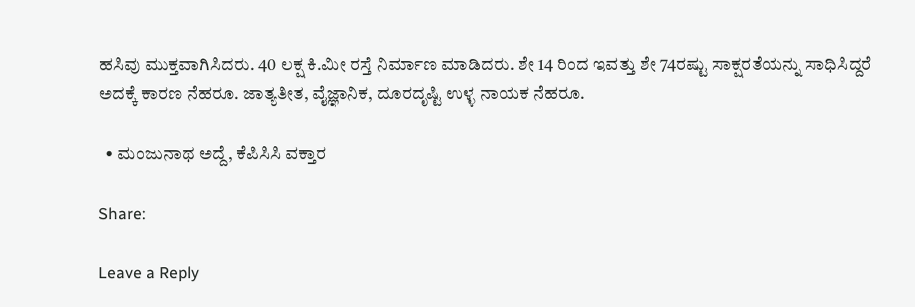ಹಸಿವು ಮುಕ್ತವಾಗಿಸಿದರು. 40 ಲಕ್ಷ ಕಿ.ಮೀ ರಸ್ತೆ ನಿರ್ಮಾಣ ಮಾಡಿದರು. ಶೇ 14 ರಿಂದ ಇವತ್ತು ಶೇ 74ರಷ್ಟು ಸಾಕ್ಷರತೆಯನ್ನು ಸಾಧಿಸಿದ್ದರೆ ಅದಕ್ಕೆ ಕಾರಣ ನೆಹರೂ. ಜಾತ್ಯತೀತ, ವೈಜ್ಞಾನಿಕ, ದೂರದೃಷ್ಟಿ ಉಳ್ಳ ನಾಯಕ ನೆಹರೂ.

  • ಮಂಜುನಾಥ ಅದ್ದೆ, ಕೆಪಿಸಿಸಿ ವಕ್ತಾರ

Share:

Leave a Reply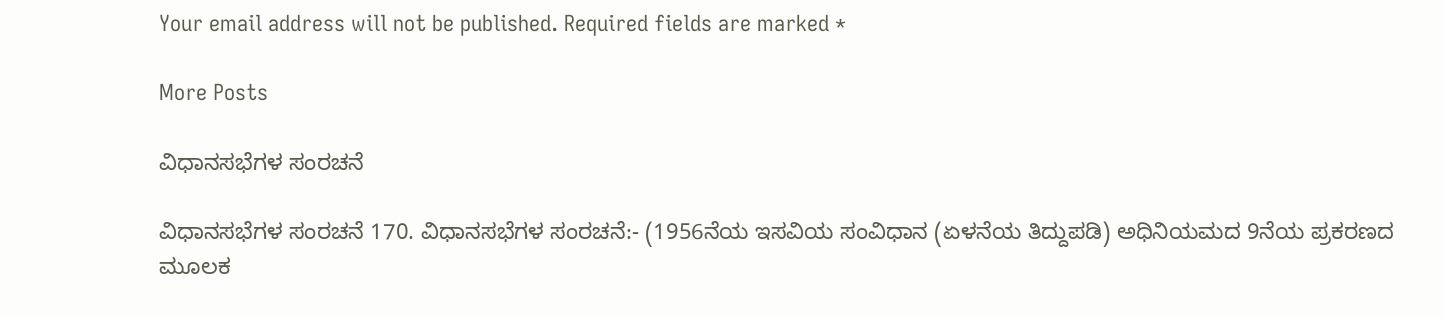Your email address will not be published. Required fields are marked *

More Posts

ವಿಧಾನಸಭೆಗಳ ಸಂರಚನೆ

ವಿಧಾನಸಭೆಗಳ ಸಂರಚನೆ 170. ವಿಧಾನಸಭೆಗಳ ಸಂರಚನೆ:- (1956ನೆಯ ಇಸವಿಯ ಸಂವಿಧಾನ (ಏಳನೆಯ ತಿದ್ದುಪಡಿ) ಅಧಿನಿಯಮದ 9ನೆಯ ಪ್ರಕರಣದ ಮೂಲಕ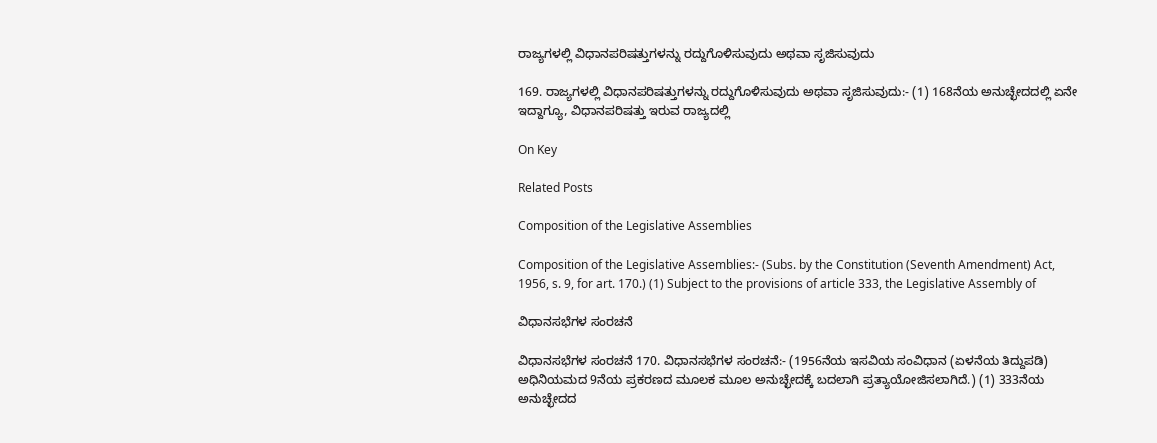ರಾಜ್ಯಗಳಲ್ಲಿ ವಿಧಾನಪರಿಷತ್ತುಗಳನ್ನು ರದ್ದುಗೊಳಿಸುವುದು ಅಥವಾ ಸೃಜಿಸುವುದು

169. ರಾಜ್ಯಗಳಲ್ಲಿ ವಿಧಾನಪರಿಷತ್ತುಗಳನ್ನು ರದ್ದುಗೊಳಿಸುವುದು ಅಥವಾ ಸೃಜಿಸುವುದು:- (1) 168ನೆಯ ಅನುಚ್ಛೇದದಲ್ಲಿ ಏನೇ ಇದ್ದಾಗ್ಯೂ, ವಿಧಾನಪರಿಷತ್ತು ಇರುವ ರಾಜ್ಯದಲ್ಲಿ

On Key

Related Posts

Composition of the Legislative Assemblies

Composition of the Legislative Assemblies:- (Subs. by the Constitution (Seventh Amendment) Act, 1956, s. 9, for art. 170.) (1) Subject to the provisions of article 333, the Legislative Assembly of

ವಿಧಾನಸಭೆಗಳ ಸಂರಚನೆ

ವಿಧಾನಸಭೆಗಳ ಸಂರಚನೆ 170. ವಿಧಾನಸಭೆಗಳ ಸಂರಚನೆ:- (1956ನೆಯ ಇಸವಿಯ ಸಂವಿಧಾನ (ಏಳನೆಯ ತಿದ್ದುಪಡಿ) ಅಧಿನಿಯಮದ 9ನೆಯ ಪ್ರಕರಣದ ಮೂಲಕ ಮೂಲ ಅನುಚ್ಛೇದಕ್ಕೆ ಬದಲಾಗಿ ಪ್ರತ್ಯಾಯೋಜಿಸಲಾಗಿದೆ.) (1) 333ನೆಯ ಅನುಚ್ಛೇದದ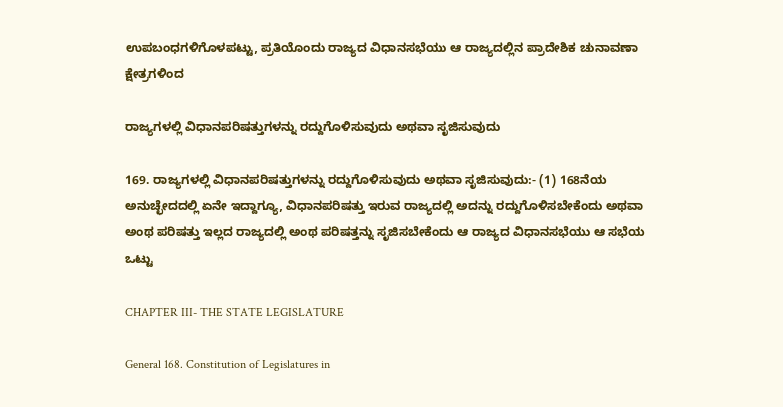ಉಪಬಂಧಗಳಿಗೊಳಪಟ್ಟು, ಪ್ರತಿಯೊಂದು ರಾಜ್ಯದ ವಿಧಾನಸಭೆಯು ಆ ರಾಜ್ಯದಲ್ಲಿನ ಪ್ರಾದೇಶಿಕ ಚುನಾವಣಾ ಕ್ಷೇತ್ರಗಳಿಂದ

ರಾಜ್ಯಗಳಲ್ಲಿ ವಿಧಾನಪರಿಷತ್ತುಗಳನ್ನು ರದ್ದುಗೊಳಿಸುವುದು ಅಥವಾ ಸೃಜಿಸುವುದು

169. ರಾಜ್ಯಗಳಲ್ಲಿ ವಿಧಾನಪರಿಷತ್ತುಗಳನ್ನು ರದ್ದುಗೊಳಿಸುವುದು ಅಥವಾ ಸೃಜಿಸುವುದು:- (1) 168ನೆಯ ಅನುಚ್ಛೇದದಲ್ಲಿ ಏನೇ ಇದ್ದಾಗ್ಯೂ, ವಿಧಾನಪರಿಷತ್ತು ಇರುವ ರಾಜ್ಯದಲ್ಲಿ ಅದನ್ನು ರದ್ದುಗೊಳಿಸಬೇಕೆಂದು ಅಥವಾ ಅಂಥ ಪರಿಷತ್ತು ಇಲ್ಲದ ರಾಜ್ಯದಲ್ಲಿ ಅಂಥ ಪರಿಷತ್ತನ್ನು ಸೃಜಿಸಬೇಕೆಂದು ಆ ರಾಜ್ಯದ ವಿಧಾನಸಭೆಯು ಆ ಸಭೆಯ ಒಟ್ಟು

CHAPTER III- THE STATE LEGISLATURE

General 168. Constitution of Legislatures in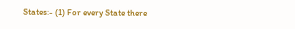States:- (1) For every State there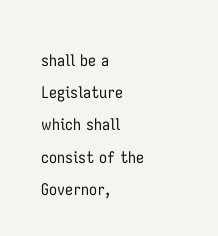shall be a Legislature which shall consist of the Governor,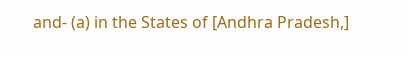and- (a) in the States of [Andhra Pradesh,]